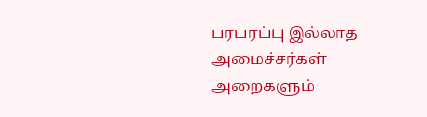பரபரப்பு இல்லாத அமைச்சர்கள் அறைகளும்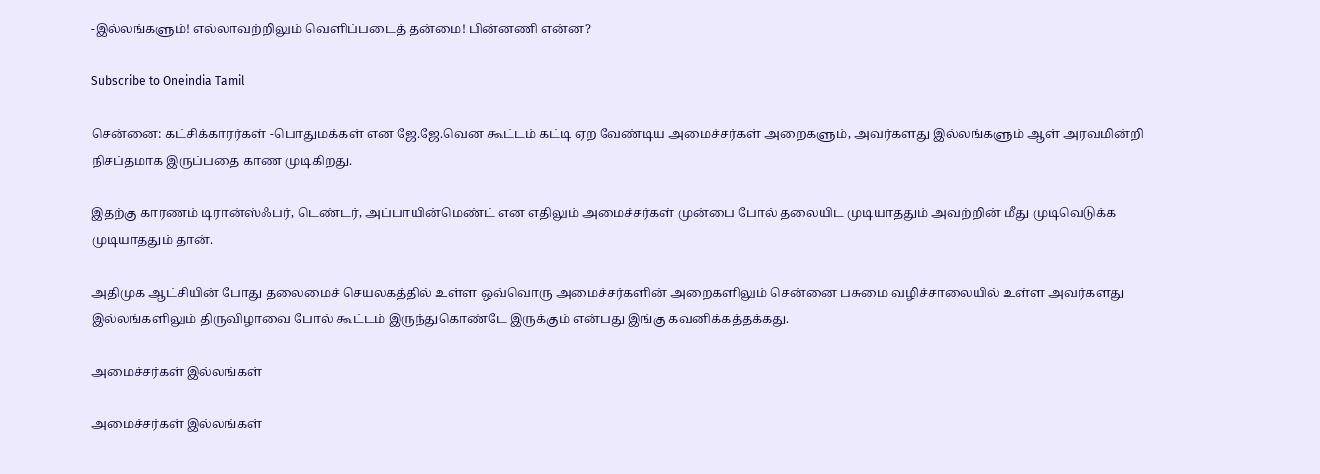-இல்லங்களும்! எல்லாவற்றிலும் வெளிப்படைத் தன்மை! பின்னணி என்ன?

Subscribe to Oneindia Tamil

சென்னை: கட்சிக்காரர்கள் -பொதுமக்கள் என ஜே.ஜே.வென கூட்டம் கட்டி ஏற வேண்டிய அமைச்சர்கள் அறைகளும், அவர்களது இல்லங்களும் ஆள் அரவமின்றி நிசப்தமாக இருப்பதை காண முடிகிறது.

இதற்கு காரணம் டிரான்ஸ்ஃபர், டெண்டர், அப்பாயின்மெண்ட் என எதிலும் அமைச்சர்கள் முன்பை போல் தலையிட முடியாததும் அவற்றின் மீது முடிவெடுக்க முடியாததும் தான்.

அதிமுக ஆட்சியின் போது தலைமைச் செயலகத்தில் உள்ள ஒவ்வொரு அமைச்சர்களின் அறைகளிலும் சென்னை பசுமை வழிச்சாலையில் உள்ள அவர்களது இல்லங்களிலும் திருவிழாவை போல் கூட்டம் இருந்துகொண்டே இருக்கும் என்பது இங்கு கவனிக்கத்தக்கது.

அமைச்சர்கள் இல்லங்கள்

அமைச்சர்கள் இல்லங்கள்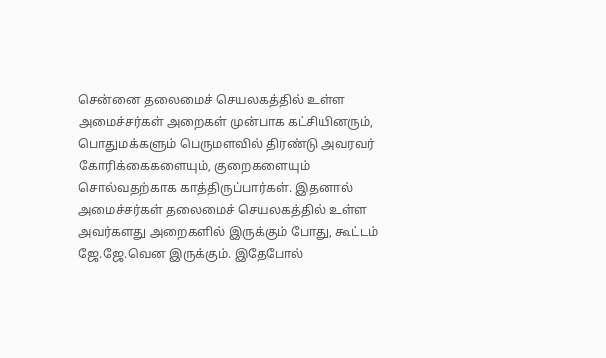சென்னை தலைமைச் செயலகத்தில் உள்ள அமைச்சர்கள் அறைகள் முன்பாக கட்சியினரும், பொதுமக்களும் பெருமளவில் திரண்டு அவரவர் கோரிக்கைகளையும், குறைகளையும் சொல்வதற்காக காத்திருப்பார்கள். இதனால் அமைச்சர்கள் தலைமைச் செயலகத்தில் உள்ள அவர்களது அறைகளில் இருக்கும் போது, கூட்டம் ஜே.ஜே.வென இருக்கும். இதேபோல்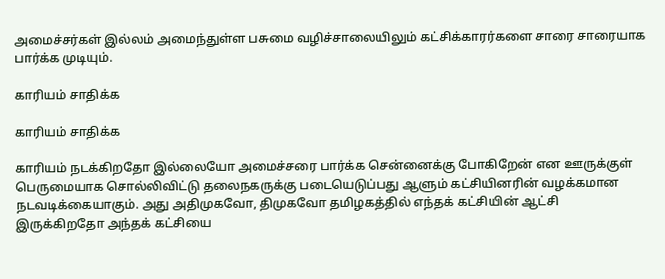அமைச்சர்கள் இல்லம் அமைந்துள்ள பசுமை வழிச்சாலையிலும் கட்சிக்காரர்களை சாரை சாரையாக பார்க்க முடியும்.

காரியம் சாதிக்க

காரியம் சாதிக்க

காரியம் நடக்கிறதோ இல்லையோ அமைச்சரை பார்க்க சென்னைக்கு போகிறேன் என ஊருக்குள் பெருமையாக சொல்லிவிட்டு தலைநகருக்கு படையெடுப்பது ஆளும் கட்சியினரின் வழக்கமான நடவடிக்கையாகும். அது அதிமுகவோ, திமுகவோ தமிழகத்தில் எந்தக் கட்சியின் ஆட்சி இருக்கிறதோ அந்தக் கட்சியை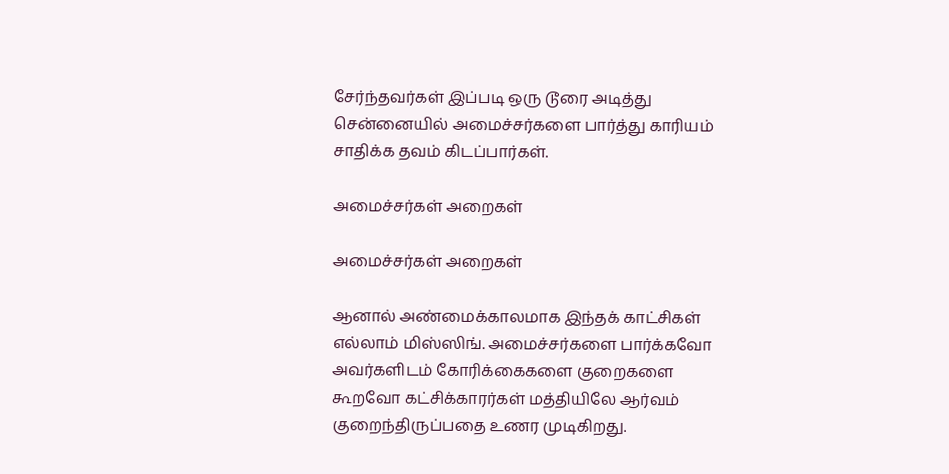சேர்ந்தவர்கள் இப்படி ஒரு டூரை அடித்து சென்னையில் அமைச்சர்களை பார்த்து காரியம் சாதிக்க தவம் கிடப்பார்கள்.

அமைச்சர்கள் அறைகள்

அமைச்சர்கள் அறைகள்

ஆனால் அண்மைக்காலமாக இந்தக் காட்சிகள் எல்லாம் மிஸ்ஸிங். அமைச்சர்களை பார்க்கவோ அவர்களிடம் கோரிக்கைகளை குறைகளை கூறவோ கட்சிக்காரர்கள் மத்தியிலே ஆர்வம் குறைந்திருப்பதை உணர முடிகிறது.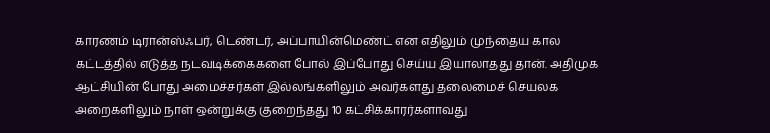காரணம் டிரான்ஸ்ஃபர், டெண்டர், அப்பாயின்மெண்ட் என எதிலும் முந்தைய கால கட்டத்தில் எடுத்த நடவடிக்கைகளை போல் இப்போது செய்ய இயாலாதது தான். அதிமுக ஆட்சியின் போது அமைச்சர்கள் இல்லங்களிலும் அவர்களது தலைமைச் செயலக அறைகளிலும் நாள் ஒன்றுக்கு குறைந்தது 10 கட்சிக்காரர்களாவது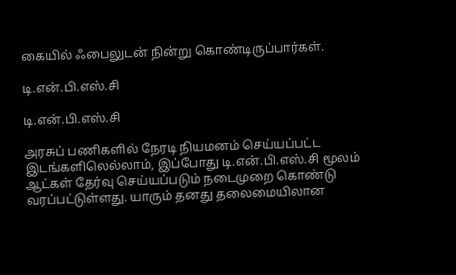கையில் ஃபைலுடன் நின்று கொண்டிருப்பார்கள்.

டி.என்.பி.எஸ்.சி

டி.என்.பி.எஸ்.சி

அரசுப் பணிகளில் நேரடி நியமனம் செய்யப்பட்ட இடங்களிலெல்லாம், இப்போது டி.என்.பி.எஸ்.சி மூலம் ஆட்கள் தேர்வு செய்யப்படும் நடைமுறை கொண்டு வரப்பட்டுள்ளது. யாரும் தனது தலைமையிலான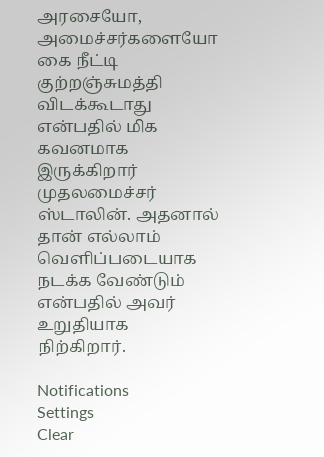அரசையோ, அமைச்சர்களையோ கை நீட்டி குற்றஞ்சுமத்தி விடக்கூடாது என்பதில் மிக கவனமாக இருக்கிறார் முதலமைச்சர் ஸ்டாலின். அதனால் தான் எல்லாம் வெளிப்படையாக நடக்க வேண்டும் என்பதில் அவர் உறுதியாக நிற்கிறார்.

Notifications
Settings
Clear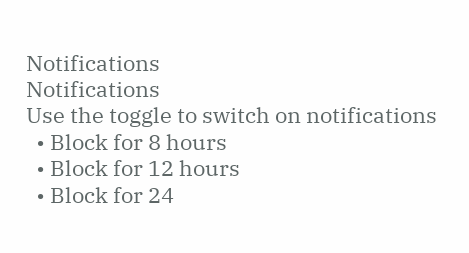Notifications
Notifications
Use the toggle to switch on notifications
  • Block for 8 hours
  • Block for 12 hours
  • Block for 24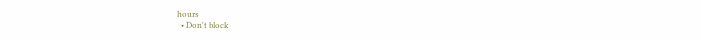hours
  • Don't block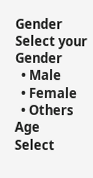Gender
Select your Gender
  • Male
  • Female
  • Others
Age
Select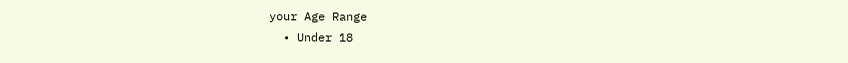your Age Range
  • Under 18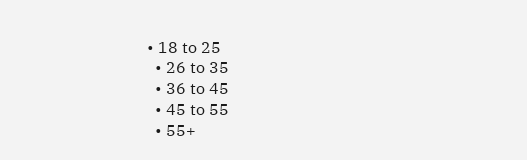• 18 to 25
  • 26 to 35
  • 36 to 45
  • 45 to 55
  • 55+